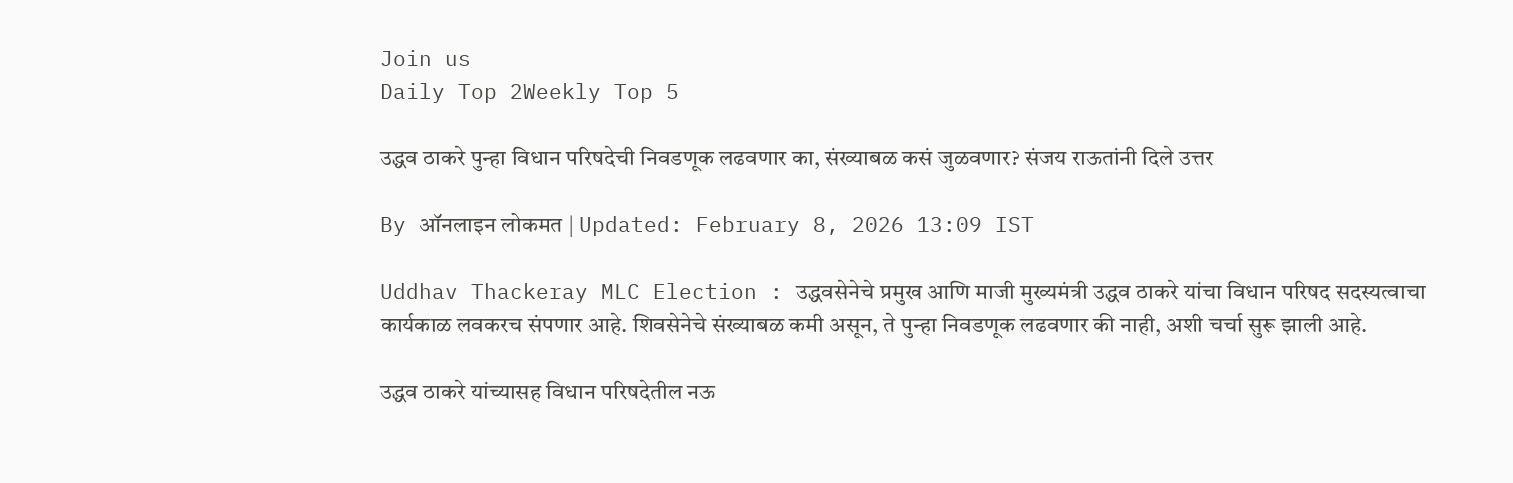Join us
Daily Top 2Weekly Top 5

उद्धव ठाकरे पुन्हा विधान परिषदेची निवडणूक लढवणार का, संख्याबळ कसं जुळवणार? संजय राऊतांनी दिले उत्तर

By ऑनलाइन लोकमत | Updated: February 8, 2026 13:09 IST

Uddhav Thackeray MLC Election : उद्धवसेनेचे प्रमुख आणि माजी मुख्यमंत्री उद्धव ठाकरे यांचा विधान परिषद सदस्यत्वाचा कार्यकाळ लवकरच संपणार आहे. शिवसेनेचे संख्याबळ कमी असून, ते पुन्हा निवडणूक लढवणार की नाही, अशी चर्चा सुरू झाली आहे.

उद्धव ठाकरे यांच्यासह विधान परिषदेतील नऊ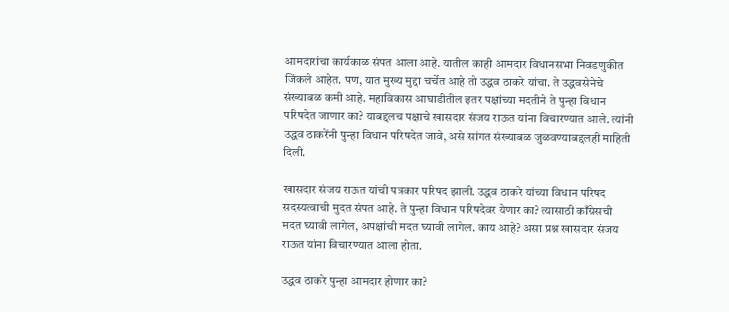आमदारांचा कार्यकाळ संपत आला आहे. यातील काही आमदार विधानसभा निवडणुकीत जिंकले आहेत. पण, यात मुख्य मुद्दा चर्चेत आहे तो उद्धव ठाकरे यांचा. ते उद्धवसेनेचे संख्याबळ कमी आहे. महाविकास आघाडीतील इतर पक्षांच्या मदतीने ते पुन्हा विधान परिषदेत जाणार का? याबद्दलच पक्षाचे खासदार संजय राऊत यांना विचारण्यात आले. त्यांनी उद्धव ठाकरेंनी पुन्हा विधान परिषदेत जावे, असे सांगत संख्याबळ जुळवण्याबद्दलही माहिती दिली.

खासदार संजय राऊत यांची पत्रकार परिषद झाली. उद्धव ठाकरे यांच्या विधान परिषद सदस्यत्वाची मुदत संपत आहे. ते पुन्हा विधान परिषदेवर येणार का? त्यासाठी काँग्रेसची मदत घ्यावी लागेल, अपक्षांची मदत घ्यावी लागेल. काय आहे? असा प्रश्न खासदार संजय राऊत यांना विचारण्यात आला होता.

उद्धव ठाकरे पुन्हा आमदार होणार का?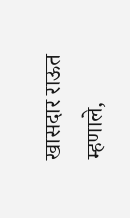खासदार राऊत म्हणाले,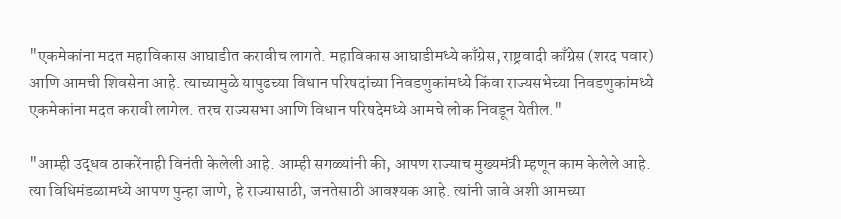"एकमेकांना मदत महाविकास आघाडीत करावीच लागते. महाविकास आघाडीमध्ये काँग्रेस, राष्ट्रवादी काँग्रेस (शरद पवार) आणि आमची शिवसेना आहे. त्याच्यामुळे यापुढच्या विधान परिषदांच्या निवडणुकांमध्ये किंवा राज्यसभेच्या निवडणुकांमध्ये एकमेकांना मदत करावी लागेल. तरच राज्यसभा आणि विधान परिषदेमध्ये आमचे लोक निवडून येतील."

"आम्ही उद्धव ठाकरेंनाही विनंती केलेली आहे. आम्ही सगळ्यांनी की, आपण राज्याच मुख्यमंत्री म्हणून काम केलेले आहे. त्या विधिमंडळामध्ये आपण पुन्हा जाणे, हे राज्यासाठी, जनतेसाठी आवश्यक आहे. त्यांनी जावे अशी आमच्या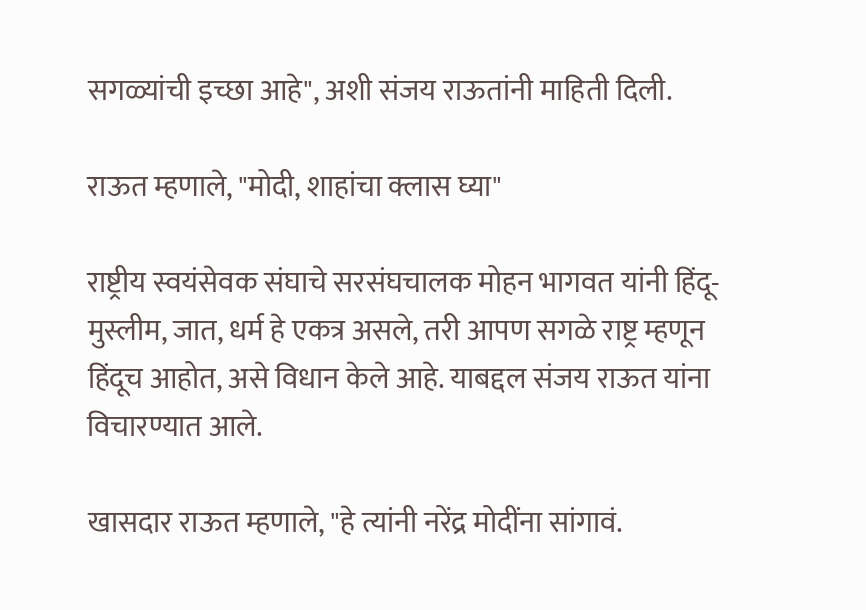सगळ्यांची इच्छा आहे", अशी संजय राऊतांनी माहिती दिली.

राऊत म्हणाले, "मोदी, शाहांचा क्लास घ्या"

राष्ट्रीय स्वयंसेवक संघाचे सरसंघचालक मोहन भागवत यांनी हिंदू-मुस्लीम, जात, धर्म हे एकत्र असले, तरी आपण सगळे राष्ट्र म्हणून हिंदूच आहोत, असे विधान केले आहे. याबद्दल संजय राऊत यांना विचारण्यात आले.

खासदार राऊत म्हणाले, "हे त्यांनी नरेंद्र मोदींना सांगावं.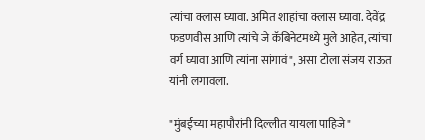त्यांचा क्लास घ्यावा. अमित शाहांचा क्लास घ्यावा. देवेंद्र फडणवीस आणि त्यांचे जे कॅबिनेटमध्ये मुले आहेत, त्यांचा वर्ग घ्यावा आणि त्यांना सांगावं", असा टोला संजय राऊत यांनी लगावला.

"मुंबईच्या महापौरांनी दिल्लीत यायला पाहिजे"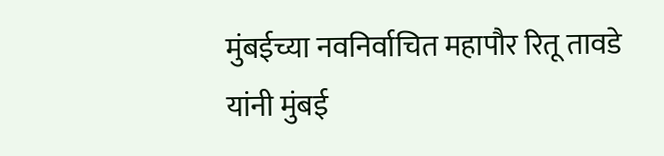मुंबईच्या नवनिर्वाचित महापौर रितू तावडे यांनी मुंबई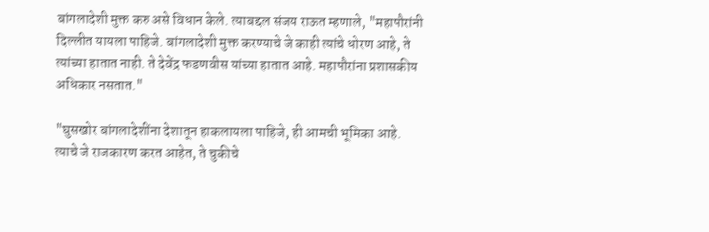बांगलादेशी मुक्त करु असे विधान केले. त्याबद्दल संजय राऊत म्हणाले, "महापौरांनी दिल्लीत यायला पाहिजे. बांगलादेशी मुक्त करण्याचे जे काही त्यांचे धोरण आहे, ते त्यांच्या हातात नाही. ते देवेंद्र फडणवीस यांच्या हातात आहे. महापौरांना प्रशासकीय अधिकार नसतात."

"घुसखोर बांगलादेशींना देशातून हाकलायला पाहिजे, ही आमची भूमिका आहे. त्याचे जे राजकारण करत आहेत, ते चुकीचे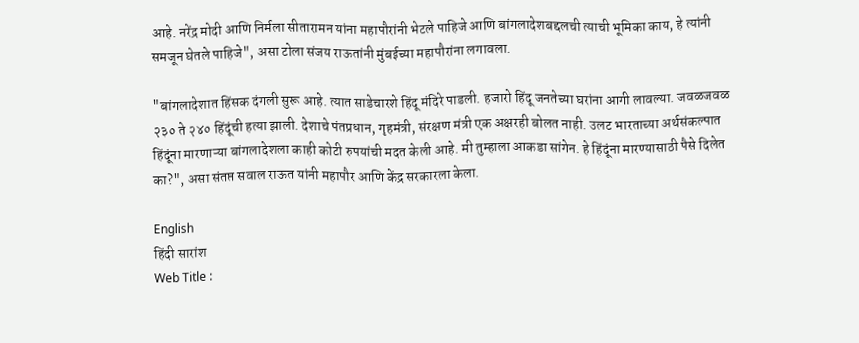आहे. नरेंद्र मोदी आणि निर्मला सीतारामन यांना महापौरांनी भेटले पाहिजे आणि बांगलादेशबद्दलची त्याची भूमिका काय, हे त्यांनी समजून घेतले पाहिजे", असा टोला संजय राऊतांनी मुंबईच्या महापौरांना लगावला.

"बांगलादेशात हिंसक दंगली सुरू आहे. त्यात साडेचारशे हिंदू मंदिरे पाडली. हजारो हिंदू जनतेच्या घरांना आगी लावल्या. जवळजवळ २३० ते २४० हिंदूंची हत्या झाली. देशाचे पंतप्रधान, गृहमंत्री, संरक्षण मंत्री एक अक्षरही बोलत नाही. उलट भारताच्या अर्थसंकल्पात हिंदूंना मारणाऱ्या बांगलादेशला काही कोटी रुपयांची मदत केली आहे. मी तुम्हाला आकडा सांगेन. हे हिंदूंना मारण्यासाठी पैसे दिलेत का?", असा संतप्त सवाल राऊत यांनी महापौर आणि केंद्र सरकारला केला.

English
हिंदी सारांश
Web Title :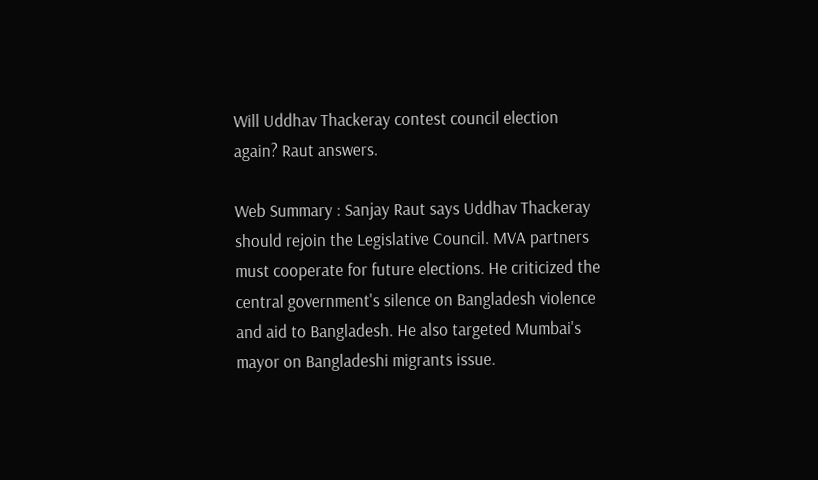Will Uddhav Thackeray contest council election again? Raut answers.

Web Summary : Sanjay Raut says Uddhav Thackeray should rejoin the Legislative Council. MVA partners must cooperate for future elections. He criticized the central government's silence on Bangladesh violence and aid to Bangladesh. He also targeted Mumbai's mayor on Bangladeshi migrants issue.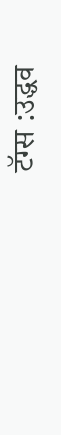टॅग्स :उद्धव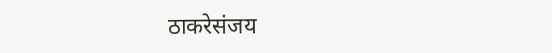ठाकरेसंजय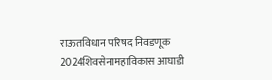राऊतविधान परिषद निवडणूक 2024शिवसेनामहाविकास आघाडी